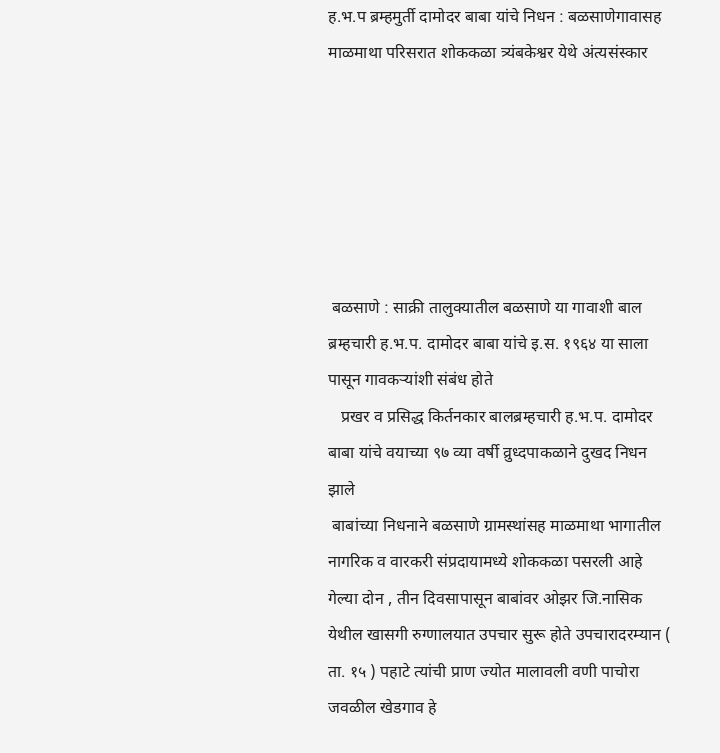ह.भ.प ब्रम्हमुर्ती दामोदर बाबा यांचे निधन : बळसाणेगावासह माळमाथा परिसरात शोककळा त्र्यंबकेश्वर येथे अंत्यसंस्कार






 बळसाणे : साक्री तालुक्यातील बळसाणे या गावाशी बाल ब्रम्हचारी ह.भ.प. दामोदर बाबा यांचे इ.स. १९६४ या साला पासून गावकऱ्यांशी संबंध होते
   प्रखर व प्रसिद्ध किर्तनकार बालब्रम्हचारी ह.भ.प. दामोदर बाबा यांचे वयाच्या ९७ व्या वर्षी व्रुध्दपाकळाने दुखद निधन झाले
 बाबांच्या निधनाने बळसाणे ग्रामस्थांसह माळमाथा भागातील नागरिक व वारकरी संप्रदायामध्ये शोककळा पसरली आहे गेल्या दोन , तीन दिवसापासून बाबांवर ओझर जि.नासिक येथील खासगी रुग्णालयात उपचार सुरू होते उपचारादरम्यान ( ता. १५ ) पहाटे त्यांची प्राण ज्योत मालावली वणी पाचोरा जवळील खेडगाव हे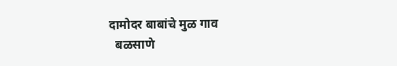दामोदर बाबांचे मुळ गाव
  बळसाणे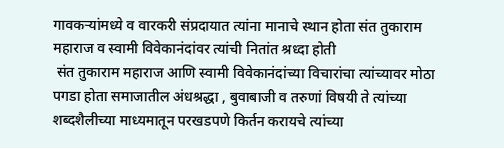गावकऱ्यांमध्ये व वारकरी संप्रदायात त्यांना मानाचे स्थान होता संत तुकाराम महाराज व स्वामी विवेकानंदांवर त्यांची नितांत श्रध्दा होती
 संत तुकाराम महाराज आणि स्वामी विवेकानंदांच्या विचारांचा त्यांच्यावर मोठा पगडा होता समाजातील अंधश्रद्धा , बुवाबाजी व तरुणां विषयी ते त्यांच्या शब्दशैलीच्या माध्यमातून परखडपणे किर्तन करायचे त्यांच्या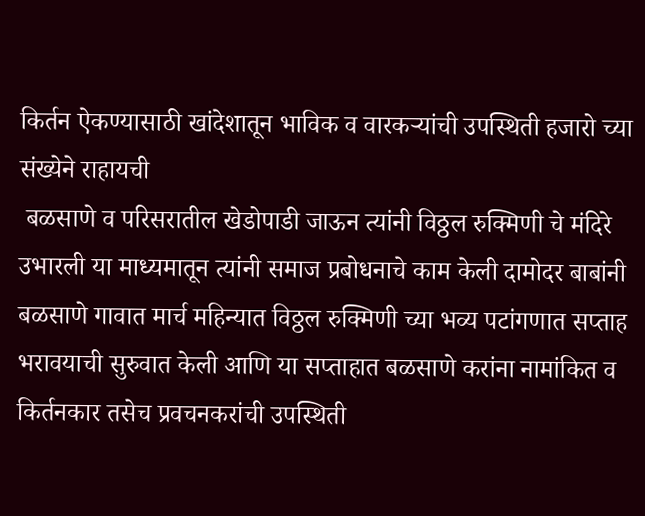किर्तन ऐकण्यासाठी खांदेशातून भाविक व वारकऱ्यांची उपस्थिती हजारो च्या संख्येने राहायची
 बळसाणे व परिसरातील खेडोपाडी जाऊन त्यांनी विठ्ठल रुक्मिणी चे मंदिरे उभारली या माध्यमातून त्यांनी समाज प्रबोधनाचे काम केली दामोदर बाबांनी बळसाणे गावात मार्च महिन्यात विठ्ठल रुक्मिणी च्या भव्य पटांगणात सप्ताह भरावयाची सुरुवात केली आणि या सप्ताहात बळसाणे करांना नामांकित व किर्तनकार तसेच प्रवचनकरांची उपस्थिती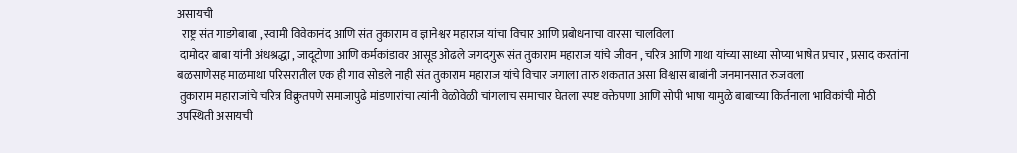असायची
  राष्ट्र संत गाडगेबाबा , स्वामी विवेकानंद आणि संत तुकाराम व ज्ञानेश्वर महाराज यांचा विचार आणि प्रबोधनाचा वारसा चालविला
 दामोदर बाबा यांनी अंधश्रद्धा , जादूटोणा आणि कर्मकांडावर आसूड ओढले जगदगुरू संत तुकाराम महाराज यांचे जीवन , चरित्र आणि गाथा यांच्या साध्या सोप्या भाषेत प्रचार , प्रसाद करतांना बळसाणेसह माळमाथा परिसरातील एक ही गाव सोडले नाही संत तुकाराम महाराज यांचे विचार जगाला तारु शकतात असा विश्वास बाबांनी जनमानसात रुजवला
 तुकाराम महाराजांचे चरित्र विक्रुतपणे समाजापुढे मांडणारांचा त्यांनी वेळोवेळी चांगलाच समाचार घेतला स्पष्ट वक्तेपणा आणि सोपी भाषा यामुळे बाबाच्या किर्तनाला भाविकांची मोठी उपस्थिती असायची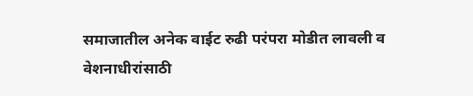समाजातील अनेक वाईट रुढी परंपरा मोडीत लावली व वेशनाधीरांसाठी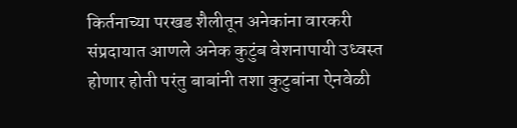किर्तनाच्या परखड शैलीतून अनेकांना वारकरी संप्रदायात आणले अनेक कुटुंब वेशनापायी उध्वस्त होणार होती परंतु बाबांनी तशा कुटुबांना ऐनवेळी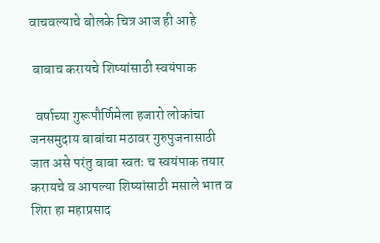वाचवल्याचे बोलके चित्र आज ही आहे

 बाबाच करायचे शिष्यांसाठी स्वयंपाक

  वर्षाच्या गुरूपौर्णिमेला हजारो लोकांचा जनसमुदाय बाबांचा मठावर गुरुपुजनासाठी जात असे परंतु बाबा स्वतः च स्वयंपाक तयार करायचे व आपल्या शिष्यांसाठी मसाले भात व शिरा हा महाप्रसाद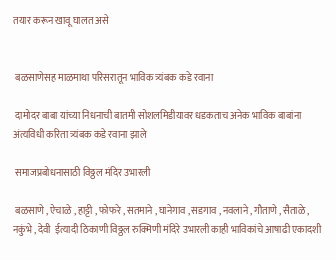तयार करून खावू घालत असे


 बळसाणेसह माळमाथा परिसरातून भाविक त्र्यंबक कडे रवाना

 दामोदर बाबा यांच्या निधनाची बातमी सोशलमिडीयावर धडकताच अनेक भाविक बाबांना अंत्यविधी करिता त्र्यंबक कडे रवाना झाले

 समाजप्रबोधनासाठी विठ्ठल मंदिर उभारली

 बळसाणे , ऐचाळे , हाट्टी , फोफरे , सतमाने , घानेगाव , सडगाव , नवलाने , गौताणे , सैताळे , नकुंभे , देवी  ईत्यादी ठिकाणी विठ्ठल रुक्मिणी मंदिरे उभारली काही भाविकांचे आषाढी एकादशी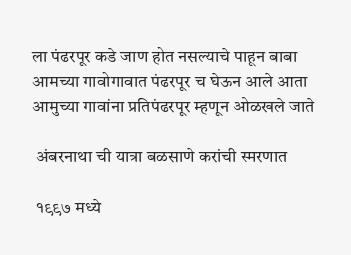ला पंढरपूर कडे जाण होत नसल्याचे पाहून बाबा आमच्या गावोगावात पंढरपूर च घेऊन आले आता आमुच्या गावांना प्रतिपंढरपूर म्हणून ओळखले जाते

 अंबरनाथा ची यात्रा बळसाणे करांची स्मरणात

 १९९७ मध्ये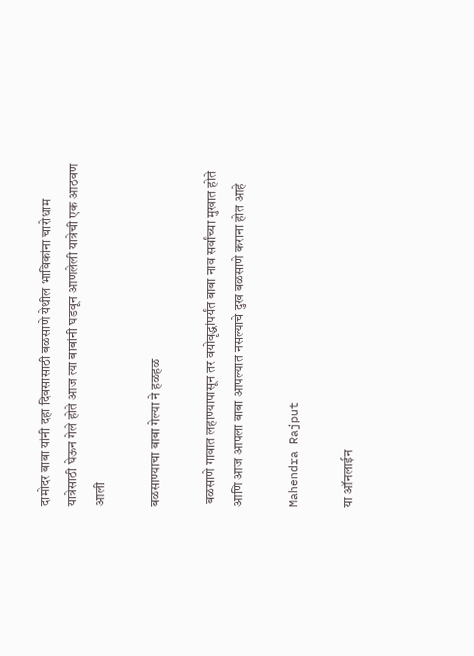दामोदर बाबा यांनी दहा दिवसासाठी बळसाणे येथील भाविकांना चारोधाम यात्रेसाठी घेऊन गेले होते आज त्या बाबांनी घडवून आणलेली यात्रेची एक आठवण आली

बळसाण्याचा बाबा गेल्या ने हळहळ

 बळसाणे गावात लहाण्यापासून तर वयोवृद्धांपर्यंत बाबा नाव सर्वांच्या मुखात होते आणि आज आपला बाबा आपल्यात नसल्याचे दुख बळसाणे कराना होत आहे

Mahendra Rajput

या ऑनलाईन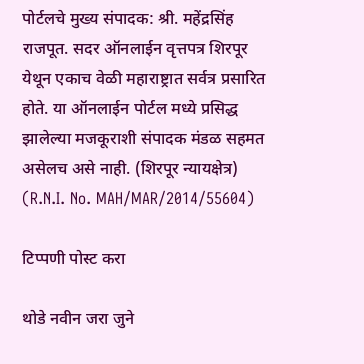पोर्टलचे मुख्य संपादक: श्री. महेंद्रसिंह राजपूत. सदर ऑनलाईन वृत्तपत्र शिरपूर येथून एकाच वेळी महाराष्ट्रात सर्वत्र प्रसारित होते. या ऑनलाईन पोर्टल मध्ये प्रसिद्ध झालेल्या मजकूराशी संपादक मंडळ सहमत असेलच असे नाही. (शिरपूर न्यायक्षेत्र) (R.N.I. No. MAH/MAR/2014/55604)

टिप्पणी पोस्ट करा

थोडे नवीन जरा जुने